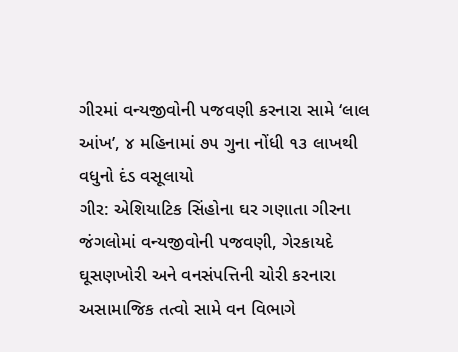ગીરમાં વન્યજીવોની પજવણી કરનારા સામે ‘લાલ આંખ’, ૪ મહિનામાં ૭૫ ગુના નોંધી ૧૩ લાખથી વધુનો દંડ વસૂલાયો
ગીર: એશિયાટિક સિંહોના ઘર ગણાતા ગીરના જંગલોમાં વન્યજીવોની પજવણી, ગેરકાયદે ઘૂસણખોરી અને વનસંપત્તિની ચોરી કરનારા અસામાજિક તત્વો સામે વન વિભાગે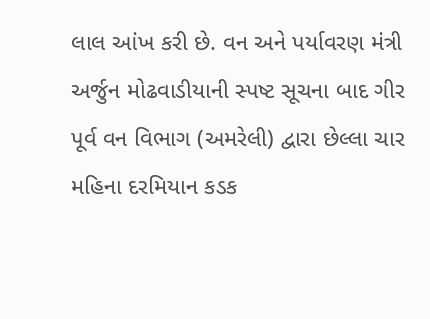લાલ આંખ કરી છે. વન અને પર્યાવરણ મંત્રી અર્જુન મોઢવાડીયાની સ્પષ્ટ સૂચના બાદ ગીર પૂર્વ વન વિભાગ (અમરેલી) દ્વારા છેલ્લા ચાર મહિના દરમિયાન કડક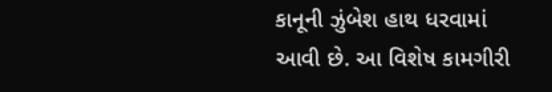કાનૂની ઝુંબેશ હાથ ધરવામાં આવી છે. આ વિશેષ કામગીરી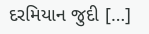દરમિયાન જુદી […]